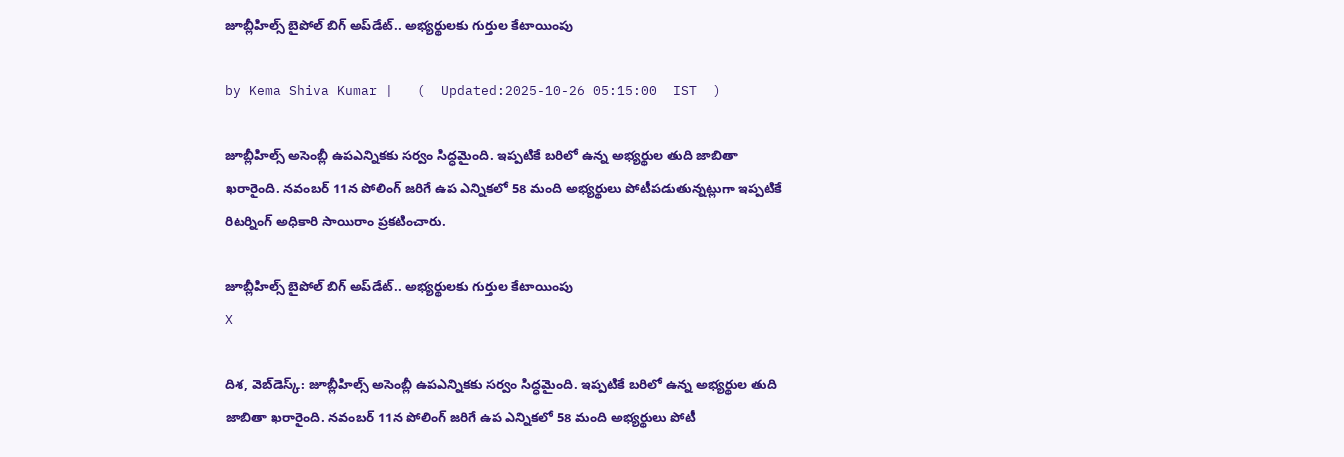జూబ్లీహిల్స్ బైపోల్ బిగ్ అప్‌డేట్.. అభ్యర్థులకు గుర్తుల కేటాయింపు

by Kema Shiva Kumar |   (  Updated:2025-10-26 05:15:00  IST  )

జూబ్లీహిల్స్‌ అసెంబ్లీ ఉపఎన్నికకు సర్వం సిద్ధమైంది. ఇప్పటికే బరిలో ఉన్న అభ్యర్థుల తుది జాబితా ఖరారైంది. నవంబర్‌ 11న పోలింగ్‌ జరిగే ఉప ఎన్నికలో 58 మంది అభ్యర్థులు పోటీపడుతున్నట్లుగా ఇప్పటికే రిటర్నింగ్‌ అధికారి సాయిరాం ప్రకటించారు.

జూబ్లీహిల్స్ బైపోల్ బిగ్ అప్‌డేట్.. అభ్యర్థులకు గుర్తుల కేటాయింపు
X

దిశ, వెబ్‌డెస్క్: జూబ్లీహిల్స్‌ అసెంబ్లీ ఉపఎన్నికకు సర్వం సిద్ధమైంది. ఇప్పటికే బరిలో ఉన్న అభ్యర్థుల తుది జాబితా ఖరారైంది. నవంబర్‌ 11న పోలింగ్‌ జరిగే ఉప ఎన్నికలో 58 మంది అభ్యర్థులు పోటీ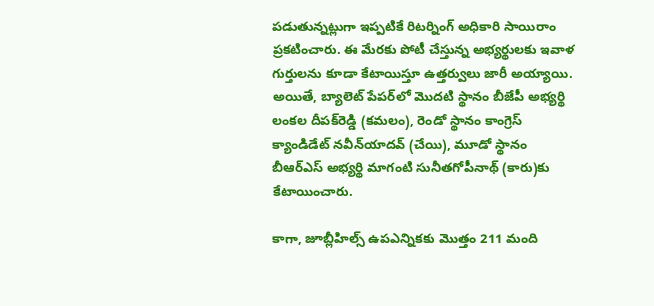పడుతున్నట్లుగా ఇప్పటికే రిటర్నింగ్‌ అధికారి సాయిరాం ప్రకటించారు. ఈ మేరకు పోటీ చేస్తున్న అభ్యర్థులకు ఇవాళ గుర్తులను కూడా కేటాయిస్తూ ఉత్తర్వులు జారీ అయ్యాయి. అయితే, బ్యాలెట్‌ పేపర్‌లో మొదటి స్థానం బీజేపీ అభ్యర్థి లంకల దీపక్‌రెడ్డి (కమలం), రెండో స్థానం కాంగ్రెస్ క్యాండిడేట్ నవీన్‌యాదవ్ (చేయి), మూడో స్థానం బీఆర్ఎస్ అభ్యర్థి మాగంటి సునీతగోపీనాథ్‌ (కారు)కు కేటాయించారు.

కాగా, జూబ్లీహిల్స్ ఉపఎన్నికకు మొత్తం 211 మంది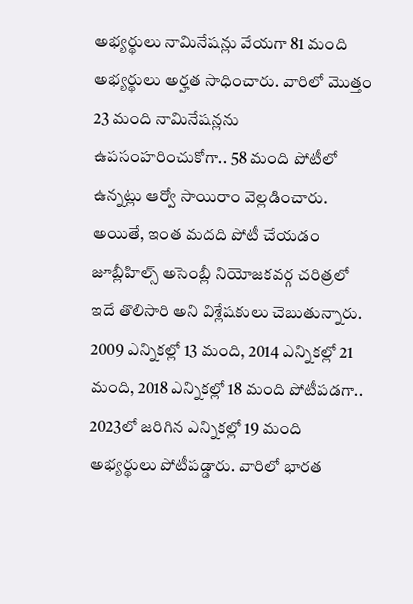అభ్యర్థులు నామినేషన్లు వేయగా 81 మంది అభ్యర్థులు అర్హత సాధించారు. వారిలో మొత్తం 23 మంది నామినేషన్లను ఉపసంహరించుకోగా.. 58 మంది పోటీలో ఉన్నట్లు ఆర్వో సాయిరాం వెల్లడించారు. అయితే, ఇంత మదది పోటీ చేయడం జూబ్లీహిల్స్ అసెంబ్లీ నియోజకవర్గ చరిత్రలో ఇదే తొలిసారి అని విశ్లేషకులు చెబుతున్నారు. 2009 ఎన్నికల్లో 13 మంది, 2014 ఎన్నికల్లో 21 మంది, 2018 ఎన్నికల్లో 18 మంది పోటీపడగా.. 2023లో జరిగిన ఎన్నికల్లో 19 మంది అభ్యర్థులు పోటీపడ్డారు. వారిలో భారత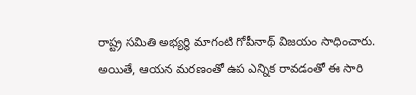రాష్ట్ర సమితి అభ్యర్థి మాగంటి గోపీనాథ్ విజయం సాధించారు. అయితే, ఆయన మరణంతో ఉప ఎన్నిక రావడంతో ఈ సారి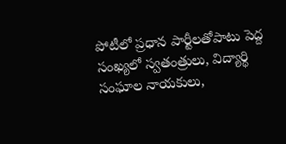పోటీలో ప్రధాన పార్టీలతోపాటు పెద్ద సంఖ్యలో స్వతంత్రులు, విద్యార్థి సంఘాల నాయకులు,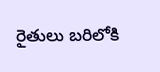రైతులు బరిలోకి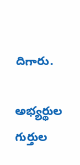దిగారు.

అభ్యర్థుల గుర్తుల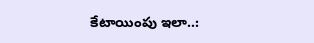కేటాయింపు ఇలా..: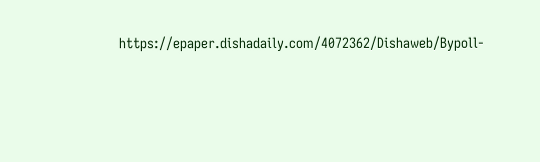https://epaper.dishadaily.com/4072362/Dishaweb/Bypoll-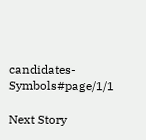candidates-Symbols#page/1/1

Next Story